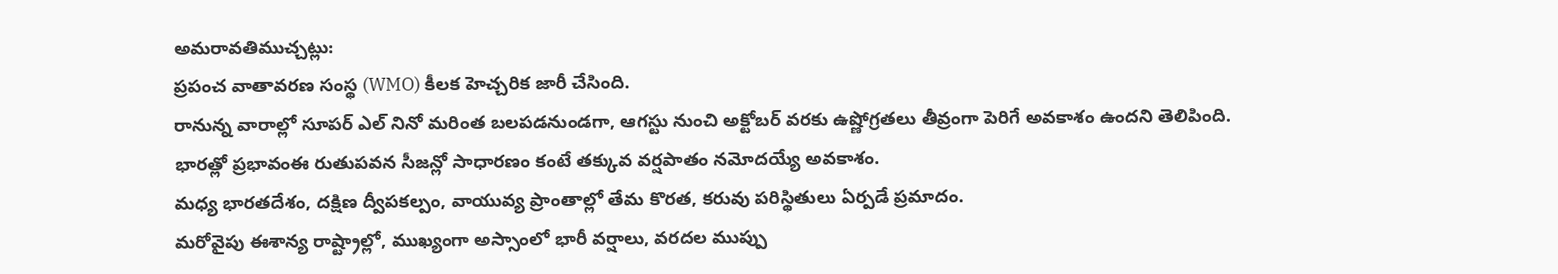అమరావతిముచ్చట్లు:
ప్రపంచ వాతావరణ సంస్థ (WMO) కీలక హెచ్చరిక జారీ చేసింది.
రానున్న వారాల్లో సూపర్ ఎల్ నినో మరింత బలపడనుండగా, ఆగస్టు నుంచి అక్టోబర్ వరకు ఉష్ణోగ్రతలు తీవ్రంగా పెరిగే అవకాశం ఉందని తెలిపింది.
భారత్లో ప్రభావంఈ రుతుపవన సీజన్లో సాధారణం కంటే తక్కువ వర్షపాతం నమోదయ్యే అవకాశం.
మధ్య భారతదేశం, దక్షిణ ద్వీపకల్పం, వాయువ్య ప్రాంతాల్లో తేమ కొరత, కరువు పరిస్థితులు ఏర్పడే ప్రమాదం.
మరోవైపు ఈశాన్య రాష్ట్రాల్లో, ముఖ్యంగా అస్సాంలో భారీ వర్షాలు, వరదల ముప్పు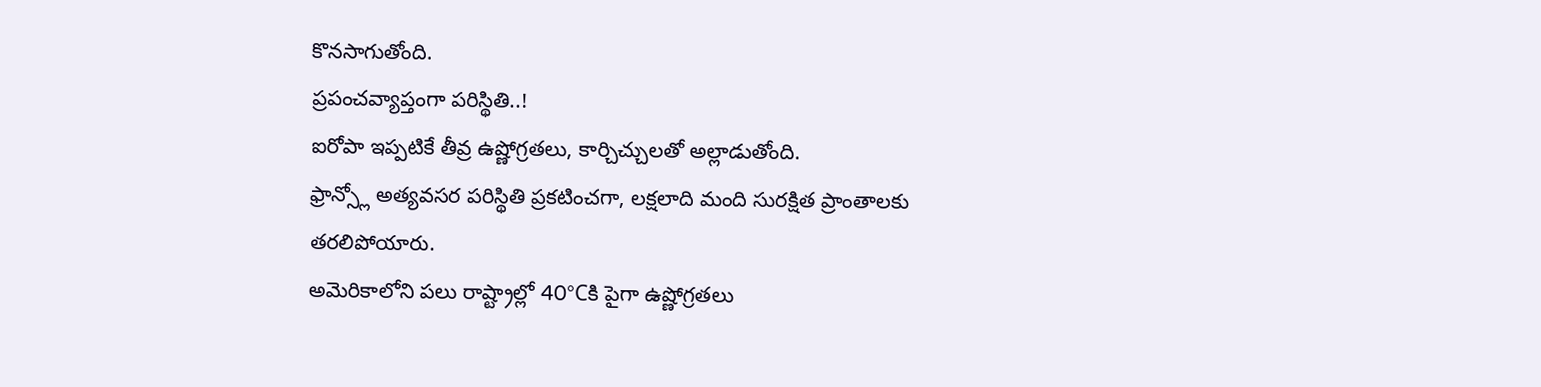కొనసాగుతోంది.
ప్రపంచవ్యాప్తంగా పరిస్థితి..!
ఐరోపా ఇప్పటికే తీవ్ర ఉష్ణోగ్రతలు, కార్చిచ్చులతో అల్లాడుతోంది.
ఫ్రాన్స్లో అత్యవసర పరిస్థితి ప్రకటించగా, లక్షలాది మంది సురక్షిత ప్రాంతాలకు తరలిపోయారు.
అమెరికాలోని పలు రాష్ట్రాల్లో 40°Cకి పైగా ఉష్ణోగ్రతలు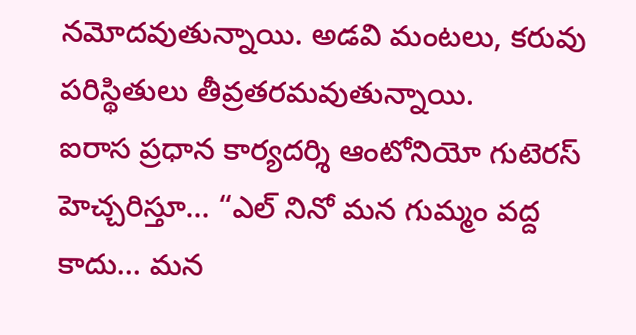నమోదవుతున్నాయి. అడవి మంటలు, కరువు పరిస్థితులు తీవ్రతరమవుతున్నాయి.
ఐరాస ప్రధాన కార్యదర్శి ఆంటోనియో గుటెరస్ హెచ్చరిస్తూ… “ఎల్ నినో మన గుమ్మం వద్ద కాదు… మన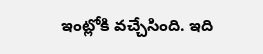ఇంట్లోకి వచ్చేసింది. ఇది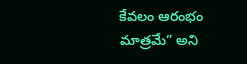కేవలం ఆరంభం మాత్రమే” అని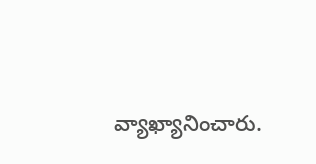వ్యాఖ్యానించారు.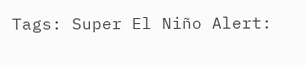Tags: Super El Niño Alert: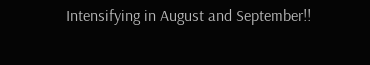Intensifying in August and September!!